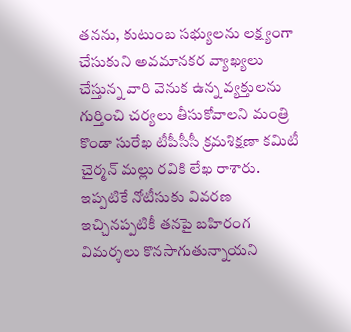తనను, కుటుంబ సభ్యులను లక్ష్యంగా చేసుకుని అవమానకర వ్యాఖ్యలు చేస్తున్న వారి వెనుక ఉన్న వ్యక్తులను గుర్తించి చర్యలు తీసుకోవాలని మంత్రి కొండా సురేఖ టీపీసీసీ క్రమశిక్షణా కమిటీ చైర్మన్ మల్లు రవికి లేఖ రాశారు. ఇప్పటికే నోటీసుకు వివరణ ఇచ్చినప్పటికీ తనపై బహిరంగ విమర్శలు కొనసాగుతున్నాయని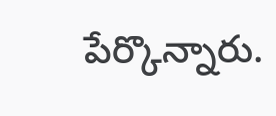పేర్కొన్నారు.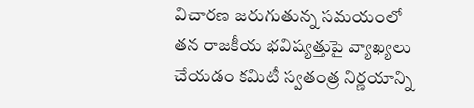విచారణ జరుగుతున్న సమయంలో తన రాజకీయ భవిష్యత్తుపై వ్యాఖ్యలు చేయడం కమిటీ స్వతంత్ర నిర్ణయాన్ని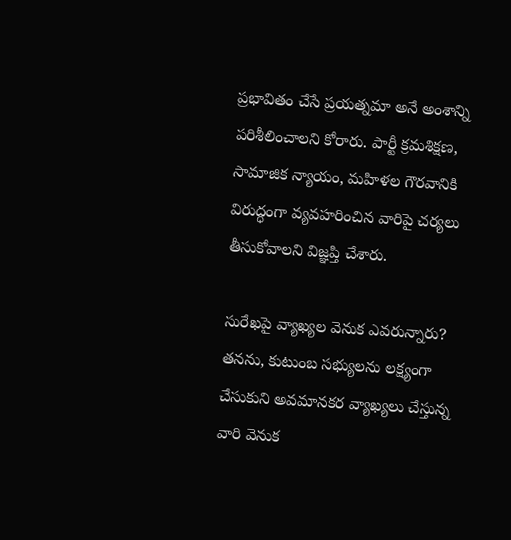ప్రభావితం చేసే ప్రయత్నమా అనే అంశాన్ని పరిశీలించాలని కోరారు. పార్టీ క్రమశిక్షణ, సామాజిక న్యాయం, మహిళల గౌరవానికి విరుద్ధంగా వ్యవహరించిన వారిపై చర్యలు తీసుకోవాలని విజ్ఞప్తి చేశారు.

సురేఖపై వ్యాఖ్యల వెనుక ఎవరున్నారు?
తనను, కుటుంబ సభ్యులను లక్ష్యంగా చేసుకుని అవమానకర వ్యాఖ్యలు చేస్తున్న వారి వెనుక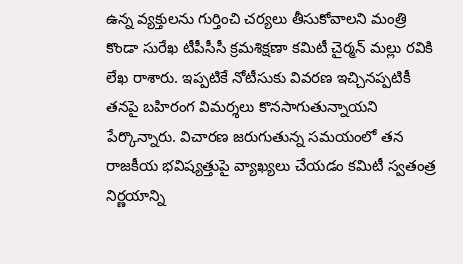ఉన్న వ్యక్తులను గుర్తించి చర్యలు తీసుకోవాలని మంత్రి కొండా సురేఖ టీపీసీసీ క్రమశిక్షణా కమిటీ చైర్మన్ మల్లు రవికి లేఖ రాశారు. ఇప్పటికే నోటీసుకు వివరణ ఇచ్చినప్పటికీ తనపై బహిరంగ విమర్శలు కొనసాగుతున్నాయని పేర్కొన్నారు. విచారణ జరుగుతున్న సమయంలో తన రాజకీయ భవిష్యత్తుపై వ్యాఖ్యలు చేయడం కమిటీ స్వతంత్ర నిర్ణయాన్ని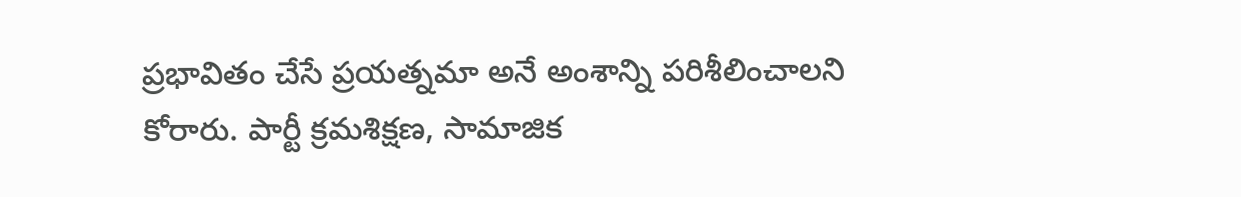ప్రభావితం చేసే ప్రయత్నమా అనే అంశాన్ని పరిశీలించాలని కోరారు. పార్టీ క్రమశిక్షణ, సామాజిక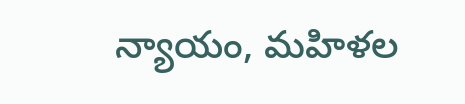న్యాయం, మహిళల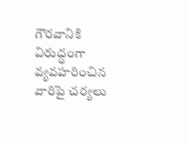గౌరవానికి విరుద్ధంగా వ్యవహరించిన వారిపై చర్యలు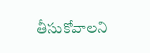తీసుకోవాలని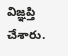విజ్ఞప్తి చేశారు.